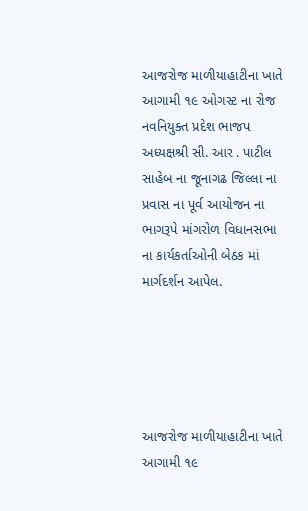આજરોજ માળીયાહાટીના ખાતે આગામી ૧૯ ઓગસ્ટ ના રોજ નવનિયુક્ત પ્રદેશ ભાજપ અધ્યક્ષશ્રી સી. આર . પાટીલ સાહેબ ના જૂનાગઢ જિલ્લા ના પ્રવાસ ના પૂર્વ આયોજન ના ભાગરૂપે માંગરોળ વિધાનસભા ના કાર્યકર્તાઓની બેઠક માં માર્ગદર્શન આપેલ.





આજરોજ માળીયાહાટીના ખાતે આગામી ૧૯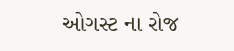ઓગસ્ટ ના રોજ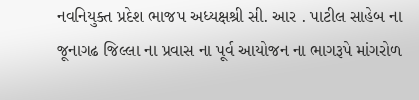નવનિયુક્ત પ્રદેશ ભાજપ અધ્યક્ષશ્રી સી. આર . પાટીલ સાહેબ ના જૂનાગઢ જિલ્લા ના પ્રવાસ ના પૂર્વ આયોજન ના ભાગરૂપે માંગરોળ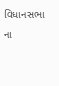વિધાનસભા ના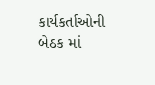કાર્યકર્તાઓની બેઠક માં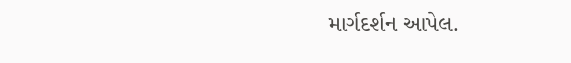માર્ગદર્શન આપેલ.